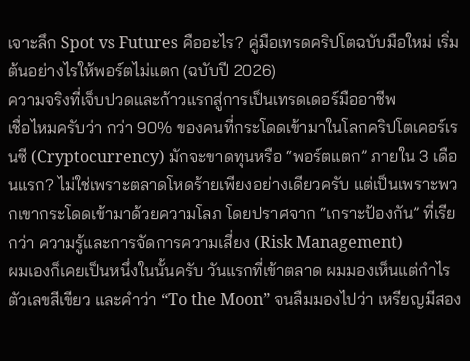เจาะลึก Spot vs Futures คืออะไร? คู่มือเทรดคริปโตฉบับมือใหม่ เริ่มต้นอย่างไรให้พอร์ตไม่แตก (ฉบับปี 2026)
ความจริงที่เจ็บปวดและก้าวแรกสู่การเป็นเทรดเดอร์มืออาชีพ
เชื่อไหมครับว่า กว่า 90% ของคนที่กระโดดเข้ามาในโลกคริปโตเคอร์เรนซี (Cryptocurrency) มักจะขาดทุนหรือ “พอร์ตแตก” ภายใน 3 เดือนแรก? ไม่ใช่เพราะตลาดโหดร้ายเพียงอย่างเดียวครับ แต่เป็นเพราะพวกเขากระโดดเข้ามาด้วยความโลภ โดยปราศจาก “เกราะป้องกัน” ที่เรียกว่า ความรู้และการจัดการความเสี่ยง (Risk Management)
ผมเองก็เคยเป็นหนึ่งในนั้นครับ วันแรกที่เข้าตลาด ผมมองเห็นแต่กำไร ตัวเลขสีเขียว และคำว่า “To the Moon” จนลืมมองไปว่า เหรียญมีสอง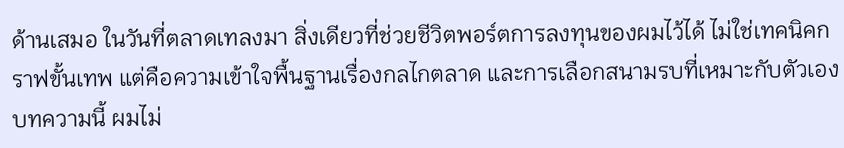ด้านเสมอ ในวันที่ตลาดเทลงมา สิ่งเดียวที่ช่วยชีวิตพอร์ตการลงทุนของผมไว้ได้ ไม่ใช่เทคนิคกราฟขั้นเทพ แต่คือความเข้าใจพื้นฐานเรื่องกลไกตลาด และการเลือกสนามรบที่เหมาะกับตัวเอง
บทความนี้ ผมไม่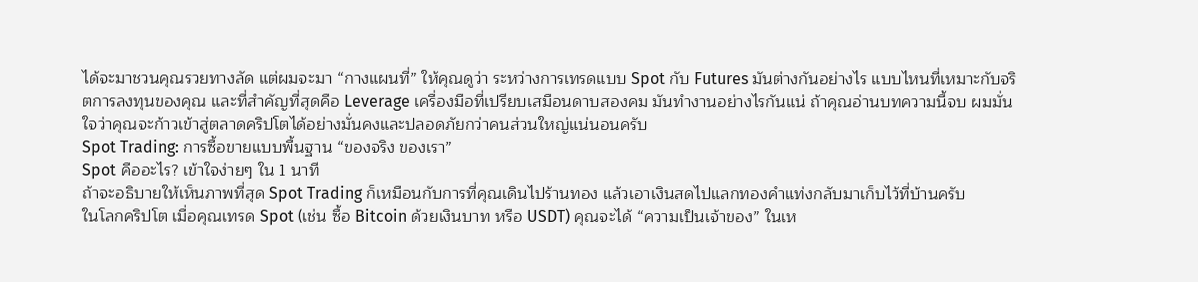ได้จะมาชวนคุณรวยทางลัด แต่ผมจะมา “กางแผนที่” ให้คุณดูว่า ระหว่างการเทรดแบบ Spot กับ Futures มันต่างกันอย่างไร แบบไหนที่เหมาะกับจริตการลงทุนของคุณ และที่สำคัญที่สุดคือ Leverage เครื่องมือที่เปรียบเสมือนดาบสองคม มันทำงานอย่างไรกันแน่ ถ้าคุณอ่านบทความนี้จบ ผมมั่นใจว่าคุณจะก้าวเข้าสู่ตลาดคริปโตได้อย่างมั่นคงและปลอดภัยกว่าคนส่วนใหญ่แน่นอนครับ
Spot Trading: การซื้อขายแบบพื้นฐาน “ของจริง ของเรา”
Spot คืออะไร? เข้าใจง่ายๆ ใน 1 นาที
ถ้าจะอธิบายให้เห็นภาพที่สุด Spot Trading ก็เหมือนกับการที่คุณเดินไปร้านทอง แล้วเอาเงินสดไปแลกทองคำแท่งกลับมาเก็บไว้ที่บ้านครับ
ในโลกคริปโต เมื่อคุณเทรด Spot (เช่น ซื้อ Bitcoin ด้วยเงินบาท หรือ USDT) คุณจะได้ “ความเป็นเจ้าของ” ในเห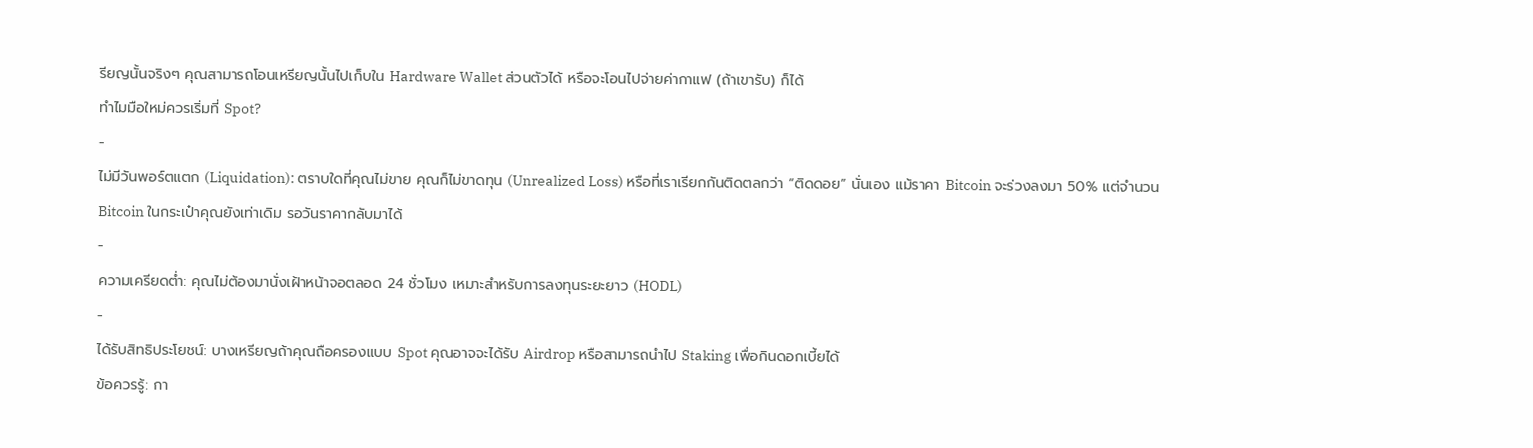รียญนั้นจริงๆ คุณสามารถโอนเหรียญนั้นไปเก็บใน Hardware Wallet ส่วนตัวได้ หรือจะโอนไปจ่ายค่ากาแฟ (ถ้าเขารับ) ก็ได้
ทำไมมือใหม่ควรเริ่มที่ Spot?
-
ไม่มีวันพอร์ตแตก (Liquidation): ตราบใดที่คุณไม่ขาย คุณก็ไม่ขาดทุน (Unrealized Loss) หรือที่เราเรียกกันติดตลกว่า “ติดดอย” นั่นเอง แม้ราคา Bitcoin จะร่วงลงมา 50% แต่จำนวน Bitcoin ในกระเป๋าคุณยังเท่าเดิม รอวันราคากลับมาได้
-
ความเครียดต่ำ: คุณไม่ต้องมานั่งเฝ้าหน้าจอตลอด 24 ชั่วโมง เหมาะสำหรับการลงทุนระยะยาว (HODL)
-
ได้รับสิทธิประโยชน์: บางเหรียญถ้าคุณถือครองแบบ Spot คุณอาจจะได้รับ Airdrop หรือสามารถนำไป Staking เพื่อกินดอกเบี้ยได้
ข้อควรรู้: กา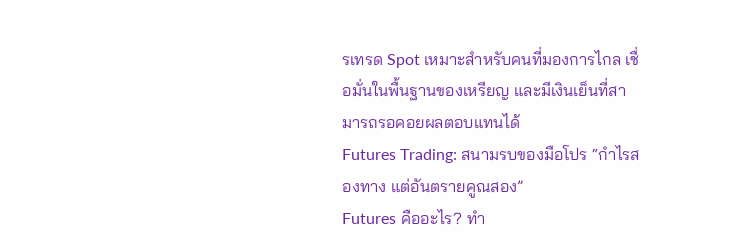รเทรด Spot เหมาะสำหรับคนที่มองการไกล เชื่อมั่นในพื้นฐานของเหรียญ และมีเงินเย็นที่สามารถรอคอยผลตอบแทนได้
Futures Trading: สนามรบของมือโปร “กำไรสองทาง แต่อันตรายคูณสอง”
Futures คืออะไร? ทำ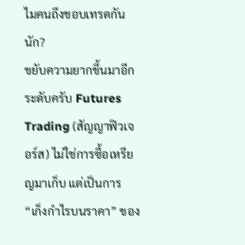ไมคนถึงชอบเทรดกันนัก?
ขยับความยากขึ้นมาอีกระดับครับ Futures Trading (สัญญาฟิวเจอร์ส) ไม่ใช่การซื้อเหรียญมาเก็บ แต่เป็นการ “เก็งกำไรบนราคา” ของ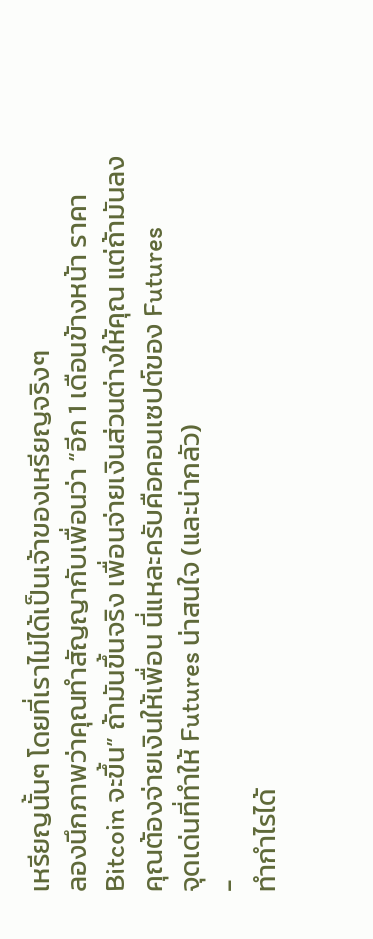เหรียญนั้นๆ โดยที่เราไม่ได้เป็นเจ้าของเหรียญจริงๆ
ลองนึกภาพว่าคุณทำสัญญากับเพื่อนว่า “อีก 1 เดือนข้างหน้า ราคา Bitcoin จะขึ้น” ถ้ามันขึ้นจริง เพื่อนจ่ายเงินส่วนต่างให้คุณ แต่ถ้ามันลง คุณต้องจ่ายเงินให้เพื่อน นี่แหละครับคือคอนเซปต์ของ Futures
จุดเด่นที่ทำให้ Futures น่าสนใจ (และน่ากลัว)
-
ทำกำไรได้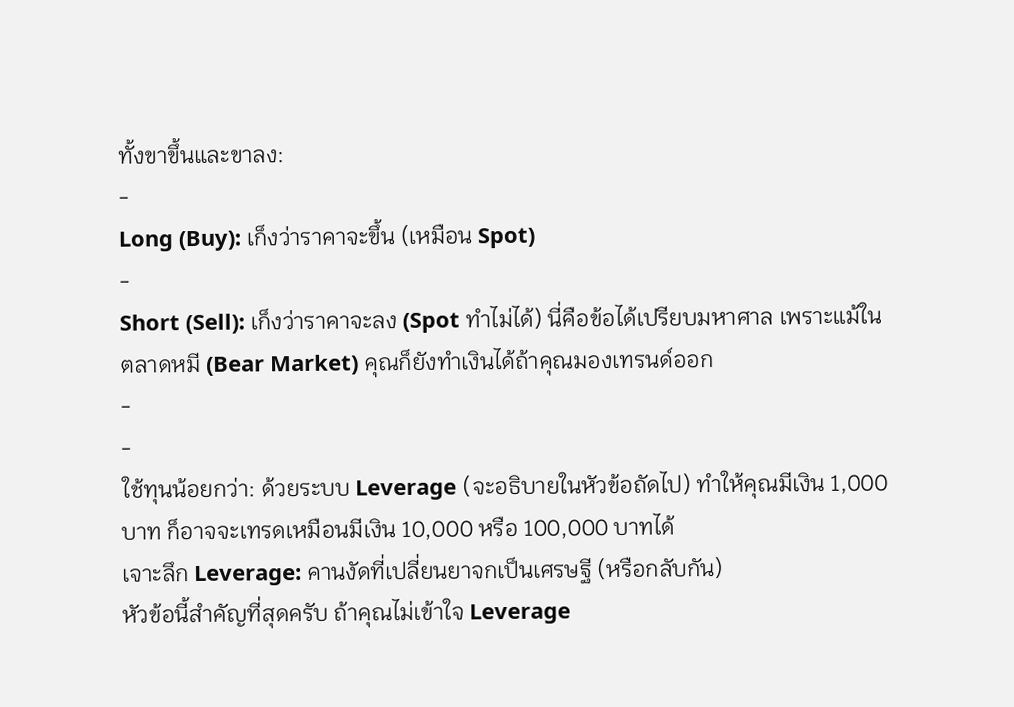ทั้งขาขึ้นและขาลง:
-
Long (Buy): เก็งว่าราคาจะขึ้น (เหมือน Spot)
-
Short (Sell): เก็งว่าราคาจะลง (Spot ทำไม่ได้) นี่คือข้อได้เปรียบมหาศาล เพราะแม้ในตลาดหมี (Bear Market) คุณก็ยังทำเงินได้ถ้าคุณมองเทรนด์ออก
-
-
ใช้ทุนน้อยกว่า: ด้วยระบบ Leverage (จะอธิบายในหัวข้อถัดไป) ทำให้คุณมีเงิน 1,000 บาท ก็อาจจะเทรดเหมือนมีเงิน 10,000 หรือ 100,000 บาทได้
เจาะลึก Leverage: คานงัดที่เปลี่ยนยาจกเป็นเศรษฐี (หรือกลับกัน)
หัวข้อนี้สำคัญที่สุดครับ ถ้าคุณไม่เข้าใจ Leverage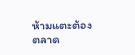ห้ามแตะต้องตลาด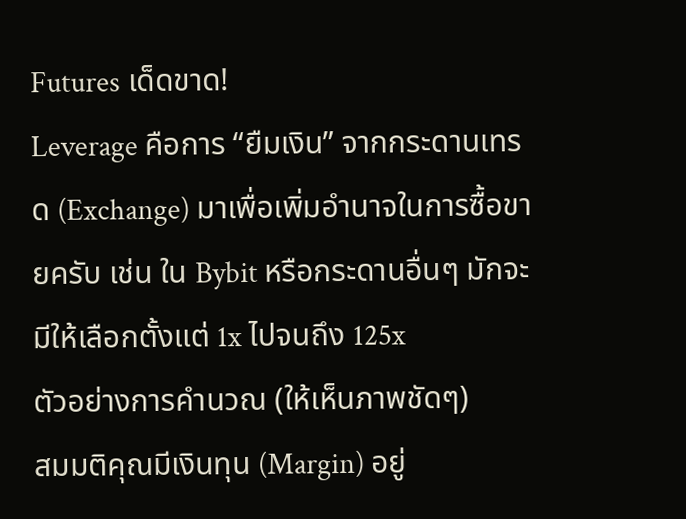Futures เด็ดขาด!
Leverage คือการ “ยืมเงิน” จากกระดานเทรด (Exchange) มาเพื่อเพิ่มอำนาจในการซื้อขายครับ เช่น ใน Bybit หรือกระดานอื่นๆ มักจะมีให้เลือกตั้งแต่ 1x ไปจนถึง 125x
ตัวอย่างการคำนวณ (ให้เห็นภาพชัดๆ)
สมมติคุณมีเงินทุน (Margin) อยู่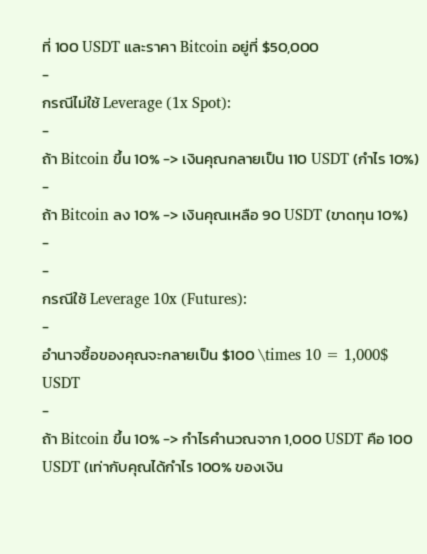ที่ 100 USDT และราคา Bitcoin อยู่ที่ $50,000
-
กรณีไม่ใช้ Leverage (1x Spot):
-
ถ้า Bitcoin ขึ้น 10% -> เงินคุณกลายเป็น 110 USDT (กำไร 10%)
-
ถ้า Bitcoin ลง 10% -> เงินคุณเหลือ 90 USDT (ขาดทุน 10%)
-
-
กรณีใช้ Leverage 10x (Futures):
-
อำนาจซื้อของคุณจะกลายเป็น $100 \times 10 = 1,000$ USDT
-
ถ้า Bitcoin ขึ้น 10% -> กำไรคำนวณจาก 1,000 USDT คือ 100 USDT (เท่ากับคุณได้กำไร 100% ของเงิน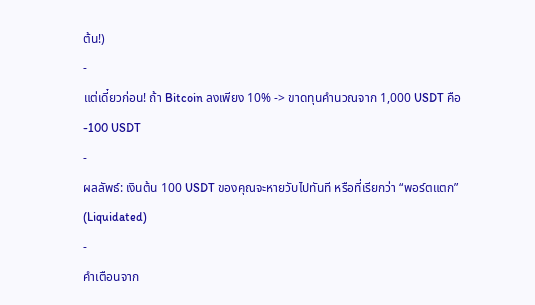ต้น!)
-
แต่เดี๋ยวก่อน! ถ้า Bitcoin ลงเพียง 10% -> ขาดทุนคำนวณจาก 1,000 USDT คือ -100 USDT
-
ผลลัพธ์: เงินต้น 100 USDT ของคุณจะหายวับไปทันที หรือที่เรียกว่า “พอร์ตแตก” (Liquidated)
-
คำเตือนจาก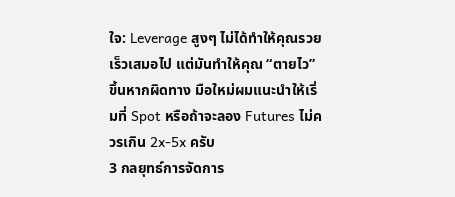ใจ: Leverage สูงๆ ไม่ได้ทำให้คุณรวยเร็วเสมอไป แต่มันทำให้คุณ “ตายไว” ขึ้นหากผิดทาง มือใหม่ผมแนะนำให้เริ่มที่ Spot หรือถ้าจะลอง Futures ไม่ควรเกิน 2x-5x ครับ
3 กลยุทธ์การจัดการ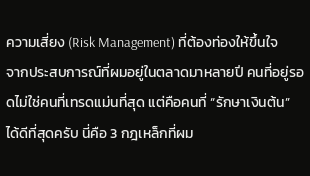ความเสี่ยง (Risk Management) ที่ต้องท่องให้ขึ้นใจ
จากประสบการณ์ที่ผมอยู่ในตลาดมาหลายปี คนที่อยู่รอดไม่ใช่คนที่เทรดแม่นที่สุด แต่คือคนที่ “รักษาเงินต้น” ได้ดีที่สุดครับ นี่คือ 3 กฎเหล็กที่ผม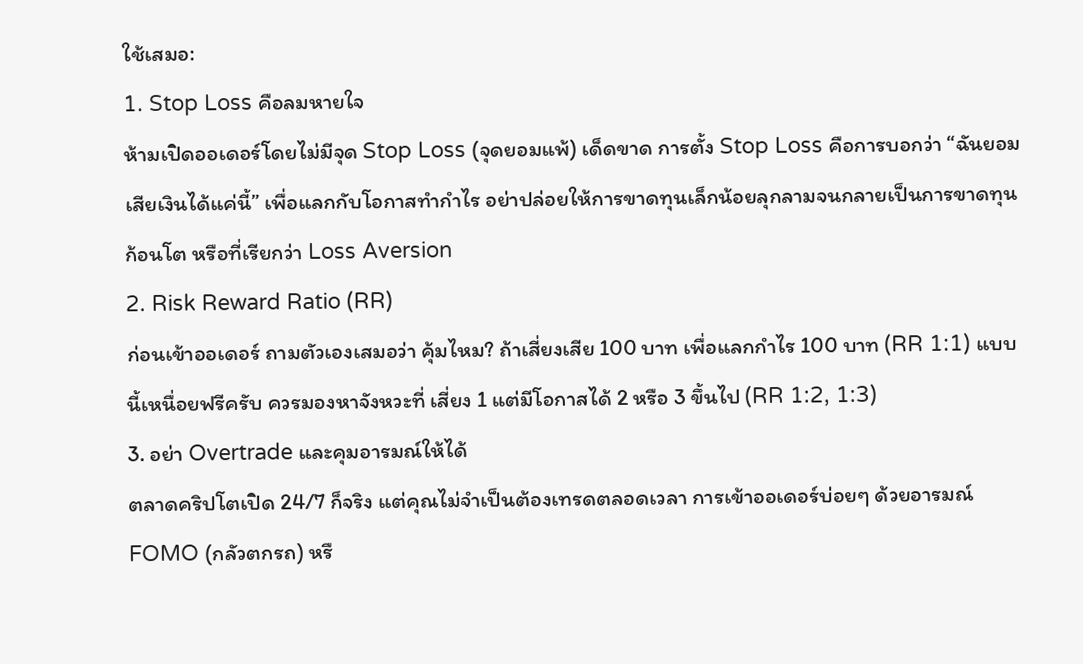ใช้เสมอ:
1. Stop Loss คือลมหายใจ
ห้ามเปิดออเดอร์โดยไม่มีจุด Stop Loss (จุดยอมแพ้) เด็ดขาด การตั้ง Stop Loss คือการบอกว่า “ฉันยอมเสียเงินได้แค่นี้” เพื่อแลกกับโอกาสทำกำไร อย่าปล่อยให้การขาดทุนเล็กน้อยลุกลามจนกลายเป็นการขาดทุนก้อนโต หรือที่เรียกว่า Loss Aversion
2. Risk Reward Ratio (RR)
ก่อนเข้าออเดอร์ ถามตัวเองเสมอว่า คุ้มไหม? ถ้าเสี่ยงเสีย 100 บาท เพื่อแลกกำไร 100 บาท (RR 1:1) แบบนี้เหนื่อยฟรีครับ ควรมองหาจังหวะที่ เสี่ยง 1 แต่มีโอกาสได้ 2 หรือ 3 ขึ้นไป (RR 1:2, 1:3)
3. อย่า Overtrade และคุมอารมณ์ให้ได้
ตลาดคริปโตเปิด 24/7 ก็จริง แต่คุณไม่จำเป็นต้องเทรดตลอดเวลา การเข้าออเดอร์บ่อยๆ ด้วยอารมณ์ FOMO (กลัวตกรถ) หรื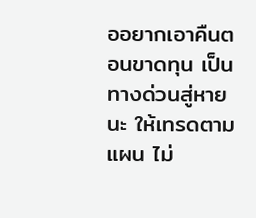ออยากเอาคืนตอนขาดทุน เป็นทางด่วนสู่หายนะ ให้เทรดตามแผน ไม่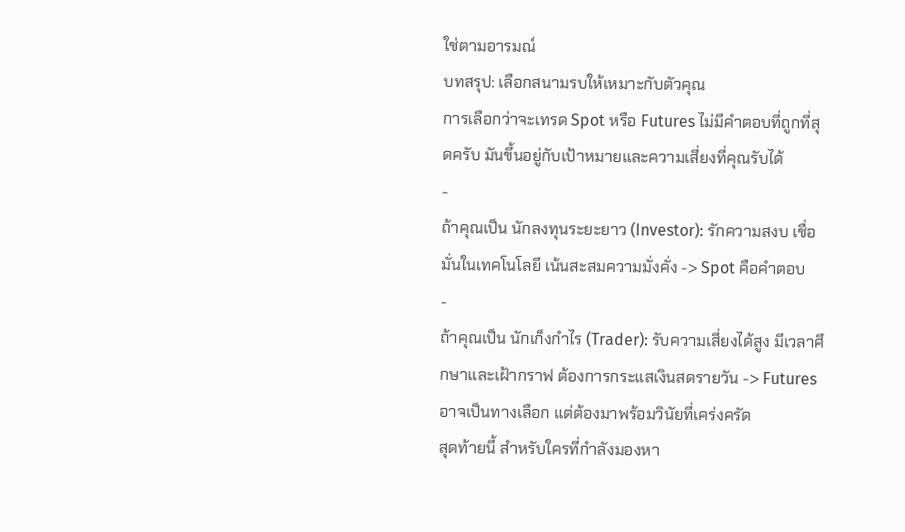ใช่ตามอารมณ์
บทสรุป: เลือกสนามรบให้เหมาะกับตัวคุณ
การเลือกว่าจะเทรด Spot หรือ Futures ไม่มีคำตอบที่ถูกที่สุดครับ มันขึ้นอยู่กับเป้าหมายและความเสี่ยงที่คุณรับได้
-
ถ้าคุณเป็น นักลงทุนระยะยาว (Investor): รักความสงบ เชื่อมั่นในเทคโนโลยี เน้นสะสมความมั่งคั่ง -> Spot คือคำตอบ
-
ถ้าคุณเป็น นักเก็งกำไร (Trader): รับความเสี่ยงได้สูง มีเวลาศึกษาและเฝ้ากราฟ ต้องการกระแสเงินสดรายวัน -> Futures อาจเป็นทางเลือก แต่ต้องมาพร้อมวินัยที่เคร่งครัด
สุดท้ายนี้ สำหรับใครที่กำลังมองหา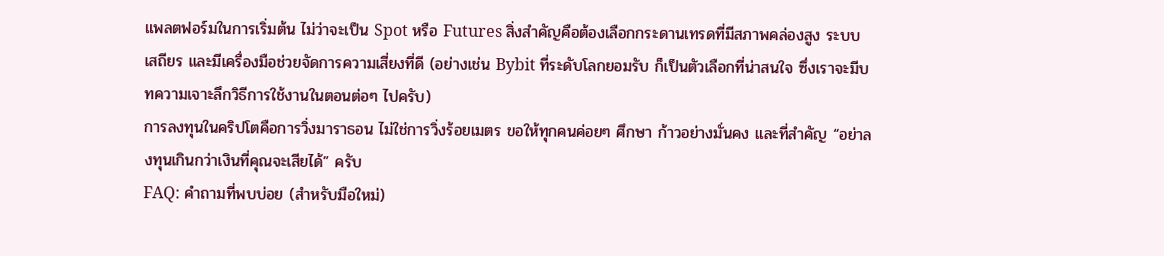แพลตฟอร์มในการเริ่มต้น ไม่ว่าจะเป็น Spot หรือ Futures สิ่งสำคัญคือต้องเลือกกระดานเทรดที่มีสภาพคล่องสูง ระบบเสถียร และมีเครื่องมือช่วยจัดการความเสี่ยงที่ดี (อย่างเช่น Bybit ที่ระดับโลกยอมรับ ก็เป็นตัวเลือกที่น่าสนใจ ซึ่งเราจะมีบทความเจาะลึกวิธีการใช้งานในตอนต่อๆ ไปครับ)
การลงทุนในคริปโตคือการวิ่งมาราธอน ไม่ใช่การวิ่งร้อยเมตร ขอให้ทุกคนค่อยๆ ศึกษา ก้าวอย่างมั่นคง และที่สำคัญ “อย่าลงทุนเกินกว่าเงินที่คุณจะเสียได้” ครับ
FAQ: คำถามที่พบบ่อย (สำหรับมือใหม่)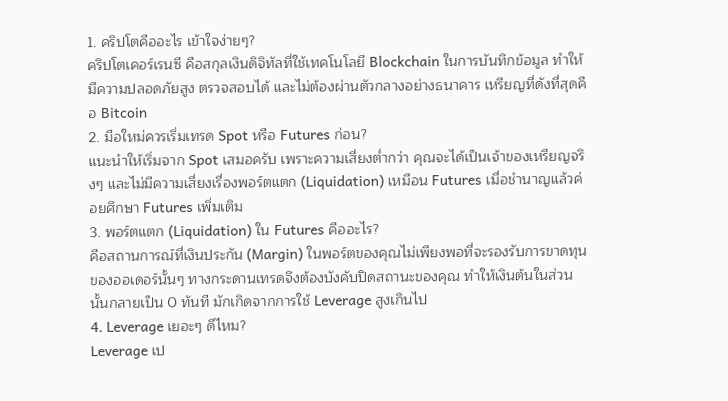1. คริปโตคืออะไร เข้าใจง่ายๆ?
คริปโตเคอร์เรนซี คือสกุลเงินดิจิทัลที่ใช้เทคโนโลยี Blockchain ในการบันทึกข้อมูล ทำให้มีความปลอดภัยสูง ตรวจสอบได้ และไม่ต้องผ่านตัวกลางอย่างธนาคาร เหรียญที่ดังที่สุดคือ Bitcoin
2. มือใหม่ควรเริ่มเทรด Spot หรือ Futures ก่อน?
แนะนำให้เริ่มจาก Spot เสมอครับ เพราะความเสี่ยงต่ำกว่า คุณจะได้เป็นเจ้าของเหรียญจริงๆ และไม่มีความเสี่ยงเรื่องพอร์ตแตก (Liquidation) เหมือน Futures เมื่อชำนาญแล้วค่อยศึกษา Futures เพิ่มเติม
3. พอร์ตแตก (Liquidation) ใน Futures คืออะไร?
คือสถานการณ์ที่เงินประกัน (Margin) ในพอร์ตของคุณไม่เพียงพอที่จะรองรับการขาดทุนของออเดอร์นั้นๆ ทางกระดานเทรดจึงต้องบังคับปิดสถานะของคุณ ทำให้เงินต้นในส่วนนั้นกลายเป็น 0 ทันที มักเกิดจากการใช้ Leverage สูงเกินไป
4. Leverage เยอะๆ ดีไหม?
Leverage เป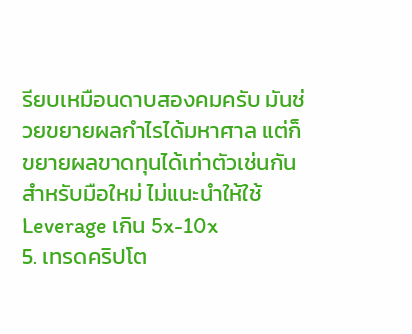รียบเหมือนดาบสองคมครับ มันช่วยขยายผลกำไรได้มหาศาล แต่ก็ขยายผลขาดทุนได้เท่าตัวเช่นกัน สำหรับมือใหม่ ไม่แนะนำให้ใช้ Leverage เกิน 5x-10x
5. เทรดคริปโต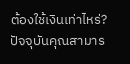ต้องใช้เงินเท่าไหร่?
ปัจจุบันคุณสามาร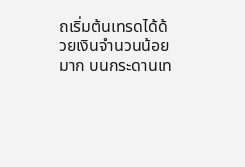ถเริ่มต้นเทรดได้ด้วยเงินจำนวนน้อยมาก บนกระดานเท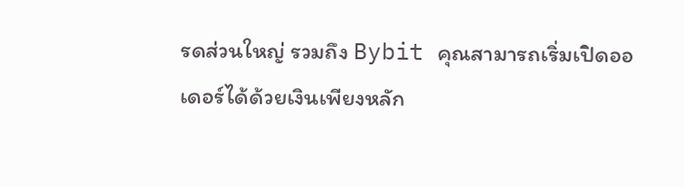รดส่วนใหญ่ รวมถึง Bybit คุณสามารถเริ่มเปิดออเดอร์ได้ด้วยเงินเพียงหลัก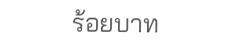ร้อยบาท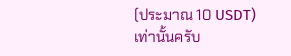(ประมาณ 10 USDT) เท่านั้นครับ